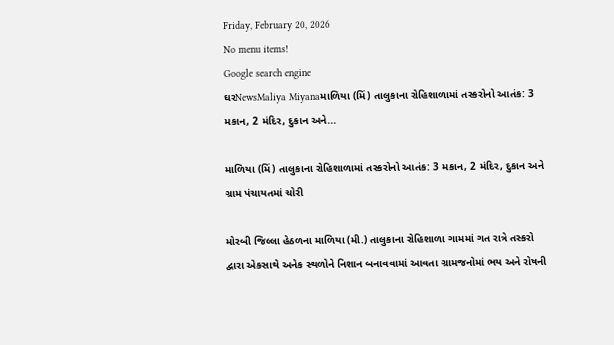Friday, February 20, 2026
No menu items!
Google search engine
ઘરNewsMaliya Miyanaમાળિયા (મિં) તાલુકાના રોહિશાળામાં તસ્કરોનો આતંક: 3 મકાન, 2 મંદિર, દુકાન અને...

માળિયા (મિં) તાલુકાના રોહિશાળામાં તસ્કરોનો આતંક: 3 મકાન, 2 મંદિર, દુકાન અને ગ્રામ પંચાયતમાં ચોરી

મોરબી જિલ્લા હેઠળના માળિયા (મી.) તાલુકાના રોહિશાળા ગામમાં ગત રાત્રે તસ્કરો દ્વારા એકસાથે અનેક સ્થળોને નિશાન બનાવવામાં આવતા ગ્રામજનોમાં ભય અને રોષની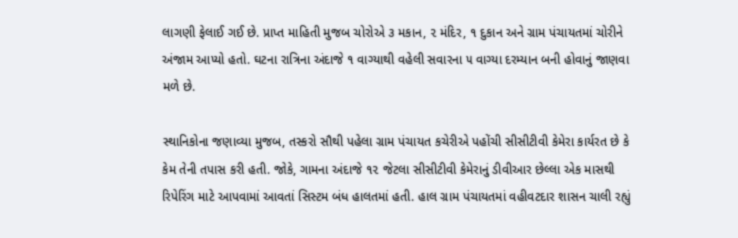લાગણી ફેલાઈ ગઈ છે. પ્રાપ્ત માહિતી મુજબ ચોરોએ ૩ મકાન, ૨ મંદિર, ૧ દુકાન અને ગ્રામ પંચાયતમાં ચોરીને અંજામ આપ્યો હતો. ઘટના રાત્રિના અંદાજે ૧ વાગ્યાથી વહેલી સવારના ૫ વાગ્યા દરમ્યાન બની હોવાનું જાણવા મળે છે.

સ્થાનિકોના જણાવ્યા મુજબ, તસ્કરો સૌથી પહેલા ગ્રામ પંચાયત કચેરીએ પહોંચી સીસીટીવી કેમેરા કાર્યરત છે કે કેમ તેની તપાસ કરી હતી. જોકે, ગામના અંદાજે ૧૨ જેટલા સીસીટીવી કેમેરાનું ડીવીઆર છેલ્લા એક માસથી રિપેરિંગ માટે આપવામાં આવતાં સિસ્ટમ બંધ હાલતમાં હતી. હાલ ગ્રામ પંચાયતમાં વહીવટદાર શાસન ચાલી રહ્યું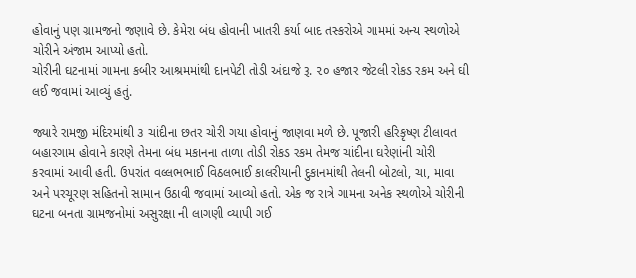હોવાનું પણ ગ્રામજનો જણાવે છે. કેમેરા બંધ હોવાની ખાતરી કર્યા બાદ તસ્કરોએ ગામમાં અન્ય સ્થળોએ ચોરીને અંજામ આપ્યો હતો.
ચોરીની ઘટનામાં ગામના કબીર આશ્રમમાંથી દાનપેટી તોડી અંદાજે રૂ. ૨૦ હજાર જેટલી રોકડ રકમ અને ઘી લઈ જવામાં આવ્યું હતું.

જ્યારે રામજી મંદિરમાંથી ૩ ચાંદીના છતર ચોરી ગયા હોવાનું જાણવા મળે છે. પૂજારી હરિકૃષ્ણ ટીલાવત બહારગામ હોવાને કારણે તેમના બંધ મકાનના તાળા તોડી રોકડ રકમ તેમજ ચાંદીના ઘરેણાંની ચોરી કરવામાં આવી હતી. ઉપરાંત વલ્લભભાઈ વિઠલભાઈ કાલરીયાની દુકાનમાંથી તેલની બોટલો, ચા, માવા અને પરચૂરણ સહિતનો સામાન ઉઠાવી જવામાં આવ્યો હતો. એક જ રાત્રે ગામના અનેક સ્થળોએ ચોરીની ઘટના બનતા ગ્રામજનોમાં અસુરક્ષા ની લાગણી વ્યાપી ગઈ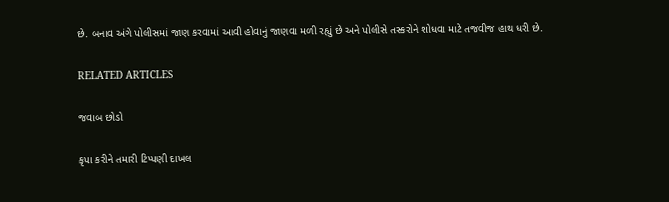છે. બનાવ અંગે પોલીસમાં જાણ કરવામાં આવી હોવાનું જાણવા મળી રહ્યું છે અને પોલીસે તસ્કરોને શોધવા માટે તજવીજ હાથ ધરી છે.

RELATED ARTICLES

જવાબ છોડો

કૃપા કરીને તમારી ટિપ્પણી દાખલ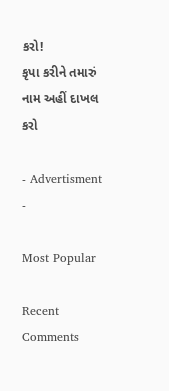કરો!
કૃપા કરીને તમારું નામ અહીં દાખલ કરો

- Advertisment -

Most Popular

Recent Comments